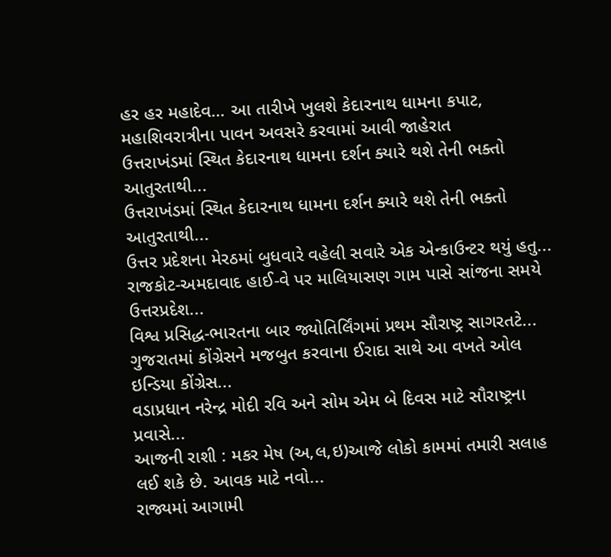હર હર મહાદેવ… આ તારીખે ખુલશે કેદારનાથ ધામના કપાટ, મહાશિવરાત્રીના પાવન અવસરે કરવામાં આવી જાહેરાત
ઉત્તરાખંડમાં સ્થિત કેદારનાથ ધામના દર્શન ક્યારે થશે તેની ભક્તો આતુરતાથી...
ઉત્તરાખંડમાં સ્થિત કેદારનાથ ધામના દર્શન ક્યારે થશે તેની ભક્તો આતુરતાથી...
ઉત્તર પ્રદેશના મેરઠમાં બુધવારે વહેલી સવારે એક એન્કાઉન્ટર થયું હતુ...
રાજકોટ-અમદાવાદ હાઈ-વે પર માલિયાસણ ગામ પાસે સાંજના સમયે ઉત્તરપ્રદેશ...
વિશ્વ પ્રસિદ્ધ-ભારતના બાર જ્યોતિર્લિંગમાં પ્રથમ સૌરાષ્ટ્ર સાગરતટે...
ગુજરાતમાં કોંગ્રેસને મજબુત કરવાના ઈરાદા સાથે આ વખતે ઓલ ઇન્ડિયા કોંગ્રેસ...
વડાપ્રધાન નરેન્દ્ર મોદી રવિ અને સોમ એમ બે દિવસ માટે સૌરાષ્ટ્રના પ્રવાસે...
આજની રાશી : મકર મેષ (અ,લ,ઇ)આજે લોકો કામમાં તમારી સલાહ લઈ શકે છે. આવક માટે નવો...
રાજ્યમાં આગામી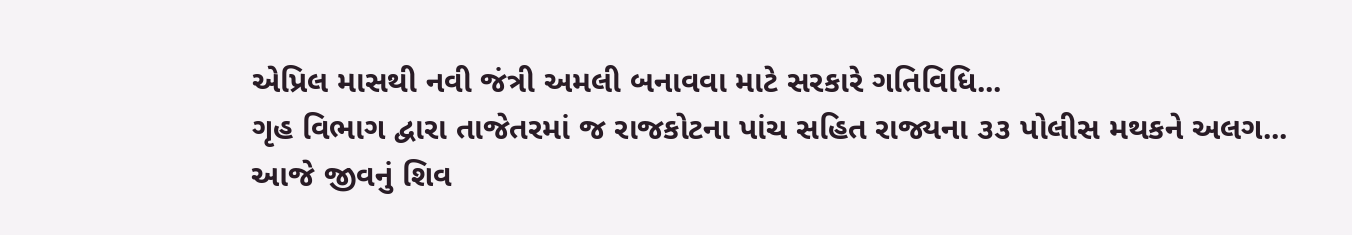એપ્રિલ માસથી નવી જંત્રી અમલી બનાવવા માટે સરકારે ગતિવિધિ...
ગૃહ વિભાગ દ્વારા તાજેતરમાં જ રાજકોટના પાંચ સહિત રાજ્યના ૩૩ પોલીસ મથકને અલગ...
આજે જીવનું શિવ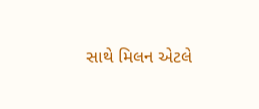સાથે મિલન એટલે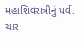મહાશિવરાત્રીનું પર્વ. ચાર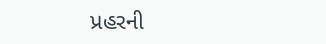પ્રહરની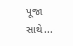પૂજા સાથે...